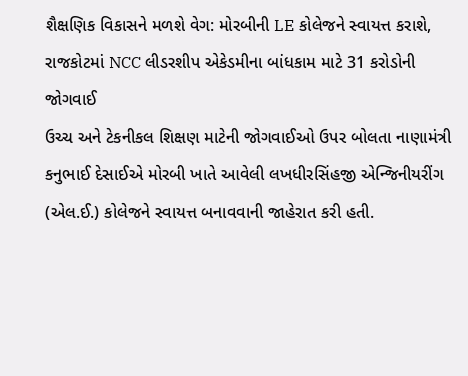શૈક્ષણિક વિકાસને મળશે વેગ: મોરબીની LE કોલેજને સ્વાયત્ત કરાશે, રાજકોટમાં NCC લીડરશીપ એકેડમીના બાંધકામ માટે 31 કરોડોની જોગવાઈ
ઉચ્ચ અને ટેકનીકલ શિક્ષણ માટેની જોગવાઈઓ ઉપર બોલતા નાણામંત્રી કનુભાઈ દેસાઈએ મોરબી ખાતે આવેલી લખધીરસિંહજી એન્જિનીયરીંગ (એલ.ઈ.) કોલેજને સ્વાયત્ત બનાવવાની જાહેરાત કરી હતી.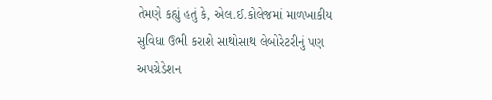તેમણે કહ્યું હતું કે, એલ.ઈ.કોલેજમાં માળખાકીય સુવિધા ઉભી કરાશે સાથોસાથ લેબોરેટરીનું પણ અપગ્રેડેશન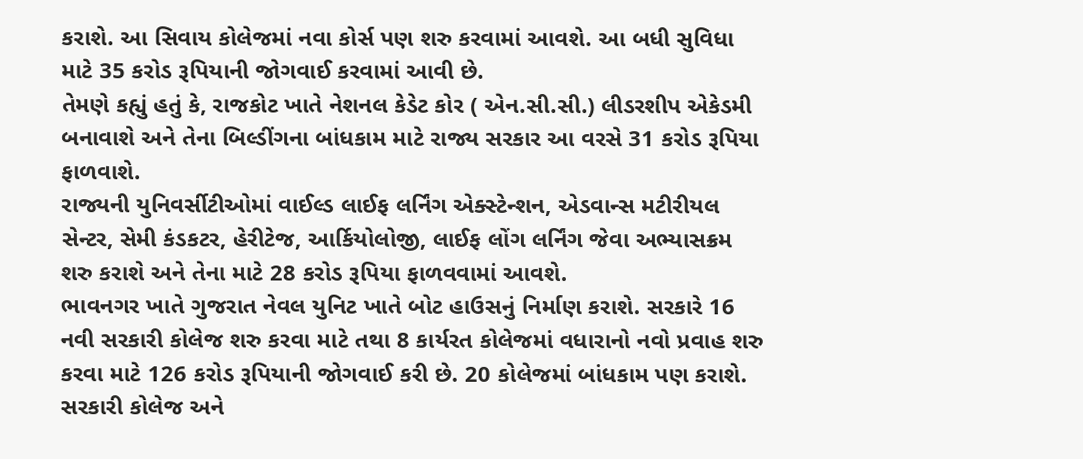કરાશે. આ સિવાય કોલેજમાં નવા કોર્સ પણ શરુ કરવામાં આવશે. આ બધી સુવિધા માટે 35 કરોડ રૂપિયાની જોગવાઈ કરવામાં આવી છે.
તેમણે કહ્યું હતું કે, રાજકોટ ખાતે નેશનલ કેડેટ કોર ( એન.સી.સી.) લીડરશીપ એકેડમી બનાવાશે અને તેના બિલ્ડીંગના બાંધકામ માટે રાજ્ય સરકાર આ વરસે 31 કરોડ રૂપિયા ફાળવાશે.
રાજ્યની યુનિવર્સીટીઓમાં વાઈલ્ડ લાઈફ લર્નિંગ એક્સ્ટેન્શન, એડવાન્સ મટીરીયલ સેન્ટર, સેમી કંડકટર, હેરીટેજ, આર્કિયોલોજી, લાઈફ લોંગ લર્નિંગ જેવા અભ્યાસક્રમ શરુ કરાશે અને તેના માટે 28 કરોડ રૂપિયા ફાળવવામાં આવશે.
ભાવનગર ખાતે ગુજરાત નેવલ યુનિટ ખાતે બોટ હાઉસનું નિર્માણ કરાશે. સરકારે 16 નવી સરકારી કોલેજ શરુ કરવા માટે તથા 8 કાર્યરત કોલેજમાં વધારાનો નવો પ્રવાહ શરુ કરવા માટે 126 કરોડ રૂપિયાની જોગવાઈ કરી છે. 20 કોલેજમાં બાંધકામ પણ કરાશે. સરકારી કોલેજ અને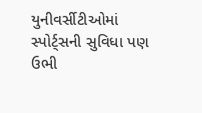યુનીવર્સીટીઓમાં સ્પોર્ટ્સની સુવિધા પણ ઉભી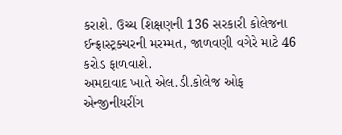કરાશે. ઉચ્ચ શિક્ષણની 136 સરકારી કોલેજના ઈન્ફ્રાસ્ટ્રક્ચરની મરમ્મત, જાળવણી વગેરે માટે 46 કરોડ ફાળવાશે.
અમદાવાદ ખાતે એલ.ડી.કોલેજ ઓફ એન્જીનીયરીંગ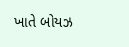ખાતે બોયઝ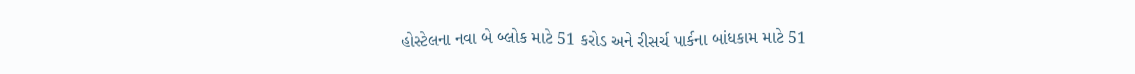હોસ્ટેલના નવા બે બ્લોક માટે 51 કરોડ અને રીસર્ચ પાર્કના બાંધકામ માટે 51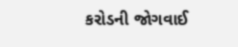કરોડની જોગવાઈ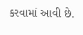કરવામાં આવી છે.